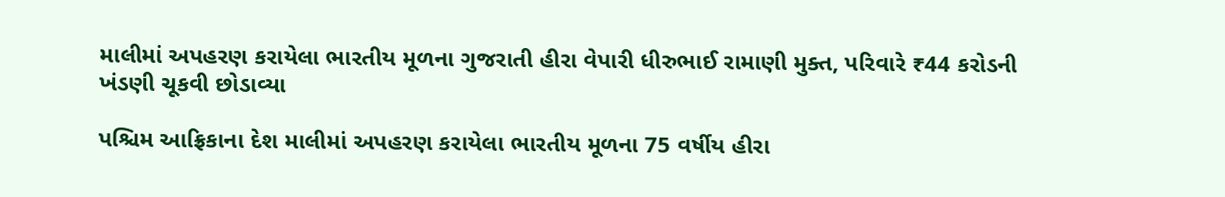માલીમાં અપહરણ કરાયેલા ભારતીય મૂળના ગુજરાતી હીરા વેપારી ધીરુભાઈ રામાણી મુક્ત, પરિવારે ₹44 કરોડની ખંડણી ચૂકવી છોડાવ્યા

પશ્ચિમ આફ્રિકાના દેશ માલીમાં અપહરણ કરાયેલા ભારતીય મૂળના 75 વર્ષીય હીરા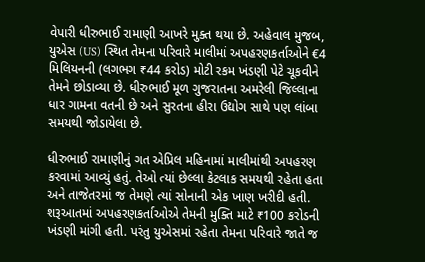વેપારી ધીરુભાઈ રામાણી આખરે મુક્ત થયા છે. અહેવાલ મુજબ, યુએસ (US) સ્થિત તેમના પરિવારે માલીમાં અપહરણકર્તાઓને €4 મિલિયનની (લગભગ ₹44 કરોડ) મોટી રકમ ખંડણી પેટે ચૂકવીને તેમને છોડાવ્યા છે. ધીરુભાઈ મૂળ ગુજરાતના અમરેલી જિલ્લાના ધાર ગામના વતની છે અને સુરતના હીરા ઉદ્યોગ સાથે પણ લાંબા સમયથી જોડાયેલા છે.

ધીરુભાઈ રામાણીનું ગત એપ્રિલ મહિનામાં માલીમાંથી અપહરણ કરવામાં આવ્યું હતું. તેઓ ત્યાં છેલ્લા કેટલાક સમયથી રહેતા હતા અને તાજેતરમાં જ તેમણે ત્યાં સોનાની એક ખાણ ખરીદી હતી. શરૂઆતમાં અપહરણકર્તાઓએ તેમની મુક્તિ માટે ₹100 કરોડની ખંડણી માંગી હતી. પરંતુ યુએસમાં રહેતા તેમના પરિવારે જાતે જ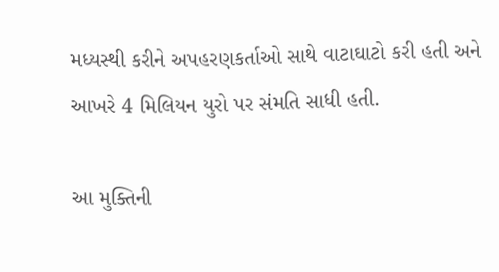મધ્યસ્થી કરીને અપહરણકર્તાઓ સાથે વાટાઘાટો કરી હતી અને આખરે 4 મિલિયન યુરો પર સંમતિ સાધી હતી.

આ મુક્તિની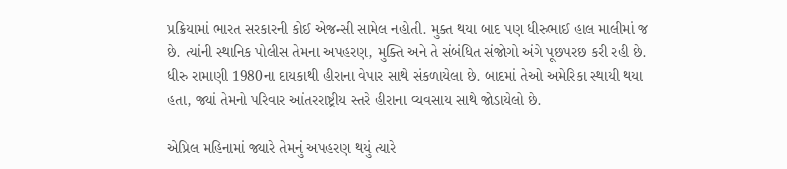પ્રક્રિયામાં ભારત સરકારની કોઈ એજન્સી સામેલ નહોતી. મુક્ત થયા બાદ પણ ધીરુભાઈ હાલ માલીમાં જ છે. ત્યાંની સ્થાનિક પોલીસ તેમના અપહરણ, મુક્તિ અને તે સંબંધિત સંજોગો અંગે પૂછપરછ કરી રહી છે. ધીરુ રામાણી 1980ના દાયકાથી હીરાના વેપાર સાથે સંકળાયેલા છે. બાદમાં તેઓ અમેરિકા સ્થાયી થયા હતા, જ્યાં તેમનો પરિવાર આંતરરાષ્ટ્રીય સ્તરે હીરાના વ્યવસાય સાથે જોડાયેલો છે.

એપ્રિલ મહિનામાં જ્યારે તેમનું અપહરણ થયું ત્યારે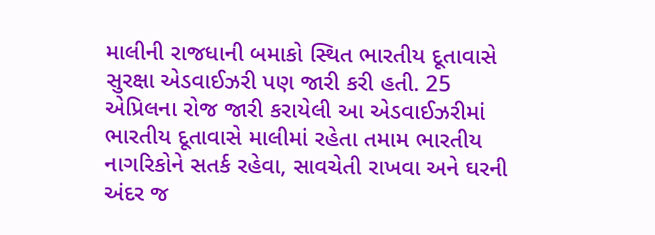માલીની રાજધાની બમાકો સ્થિત ભારતીય દૂતાવાસે સુરક્ષા એડવાઈઝરી પણ જારી કરી હતી. 25 એપ્રિલના રોજ જારી કરાયેલી આ એડવાઈઝરીમાં ભારતીય દૂતાવાસે માલીમાં રહેતા તમામ ભારતીય નાગરિકોને સતર્ક રહેવા, સાવચેતી રાખવા અને ઘરની અંદર જ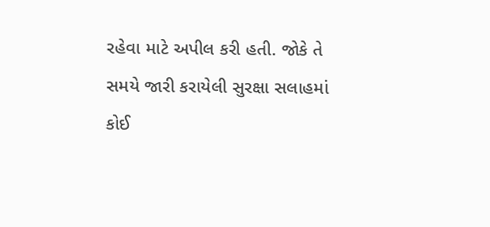રહેવા માટે અપીલ કરી હતી. જોકે તે સમયે જારી કરાયેલી સુરક્ષા સલાહમાં કોઈ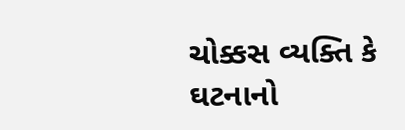ચોક્કસ વ્યક્તિ કે ઘટનાનો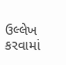ઉલ્લેખ કરવામાં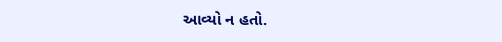આવ્યો ન હતો.